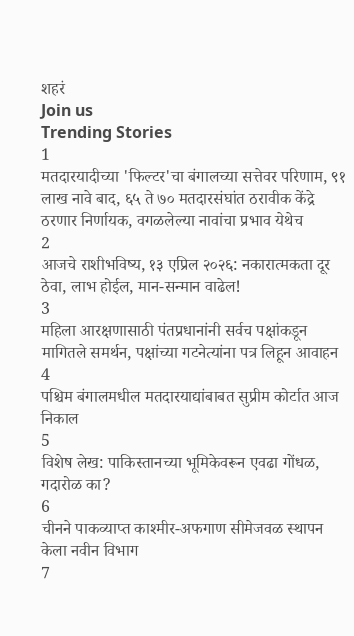शहरं
Join us
Trending Stories
1
मतदारयादीच्या 'फिल्टर'चा बंगालच्या सत्तेवर परिणाम, ९१ लाख नावे बाद, ६५ ते ७० मतदारसंघांत ठरावीक केंद्रे ठरणार निर्णायक, वगळलेल्या नावांचा प्रभाव येथेच
2
आजचे राशीभविष्य, १३ एप्रिल २०२६: नकारात्मकता दूर ठेवा, लाभ होईल, मान-सन्मान वाढेल!
3
महिला आरक्षणासाठी पंतप्रधानांनी सर्वच पक्षांकडून मागितले समर्थन, पक्षांच्या गटनेत्यांना पत्र लिहून आवाहन
4
पश्चिम बंगालमधील मतदारयाद्यांबाबत सुप्रीम कोर्टात आज निकाल
5
विशेष लेख: पाकिस्तानच्या भूमिकेवरून एवढा गोंधळ, गदारोळ का?
6
चीनने पाकव्याप्त काश्मीर-अफगाण सीमेजवळ स्थापन केला नवीन विभाग
7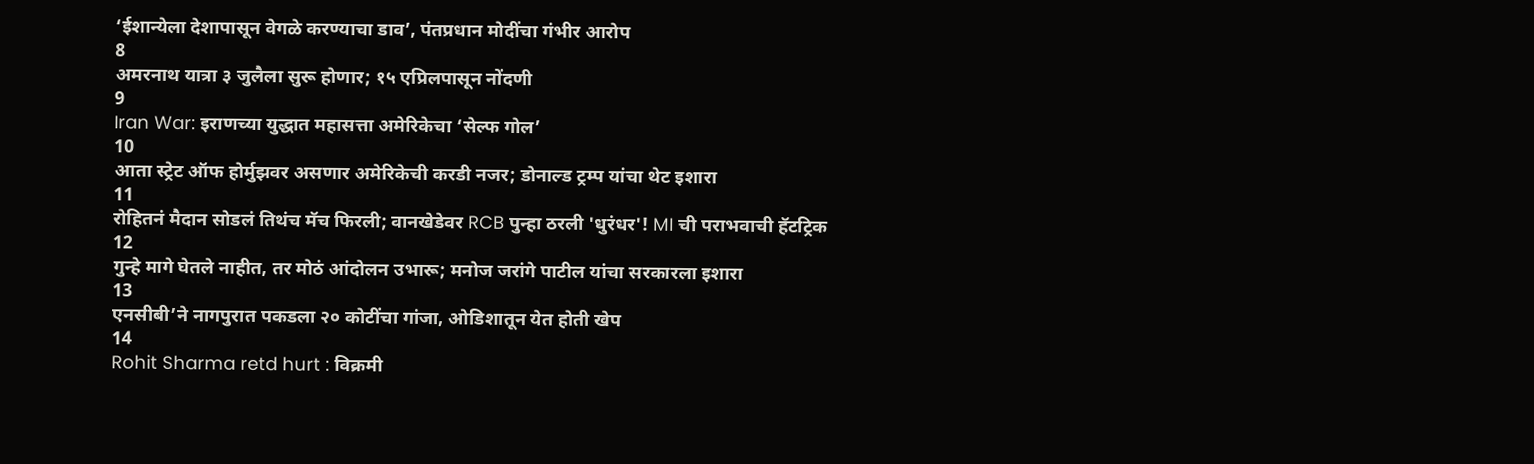‘ईशान्येला देशापासून वेगळे करण्याचा डाव’, पंतप्रधान मोदींचा गंभीर आरोप
8
अमरनाथ यात्रा ३ जुलैला सुरू होणार; १५ एप्रिलपासून नोंदणी
9
Iran War: इराणच्या युद्धात महासत्ता अमेरिकेचा ‘सेल्फ गोल’
10
आता स्ट्रेट ऑफ होर्मुझवर असणार अमेरिकेची करडी नजर; डोनाल्ड ट्रम्प यांचा थेट इशारा
11
रोहितनं मैदान सोडलं तिथंच मॅच फिरली; वानखेडेवर RCB पुन्हा ठरली 'धुरंधर'! MI ची पराभवाची हॅटट्रिक
12
गुन्हे मागे घेतले नाहीत, तर मोठं आंदोलन उभारू; मनोज जरांगे पाटील यांचा सरकारला इशारा
13
एनसीबी’ने नागपुरात पकडला २० कोटींचा गांजा, ओडिशातून येत होती खेप
14
Rohit Sharma retd hurt : विक्रमी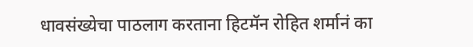धावसंख्येचा पाठलाग करताना हिटमॅन रोहित शर्मानं का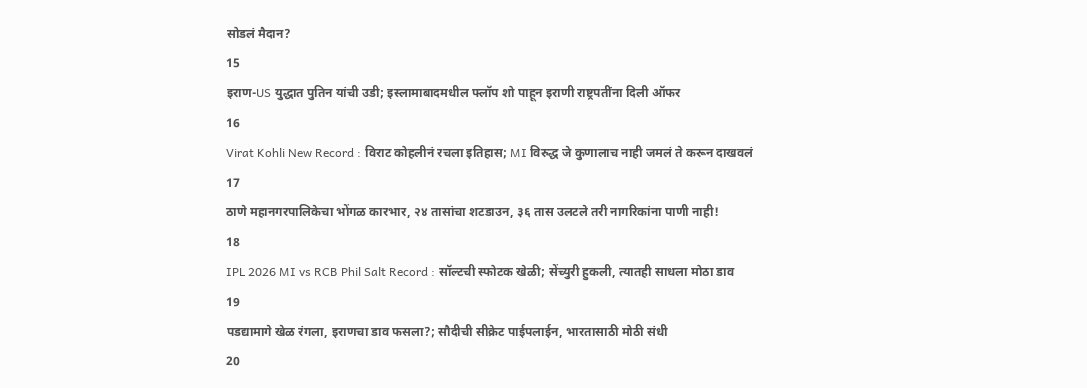सोडलं मैदान?
15
इराण-US युद्धात पुतिन यांची उडी; इस्लामाबादमधील फ्लॉप शो पाहून इराणी राष्ट्रपतींना दिली ऑफर
16
Virat Kohli New Record : विराट कोहलीनं रचला इतिहास; MI विरुद्ध जे कुणालाच नाही जमलं ते करून दाखवलं
17
ठाणे महानगरपालिकेचा भोंगळ कारभार, २४ तासांचा शटडाउन, ३६ तास उलटले तरी नागरिकांना पाणी नाही!
18
IPL 2026 MI vs RCB Phil Salt Record : सॉल्टची स्फोटक खेळी; सेंच्युरी हुकली, त्यातही साधला मोठा डाव
19
पडद्यामागे खेळ रंगला, इराणचा डाव फसला?; सौदीची सीक्रेट पाईपलाईन, भारतासाठी मोठी संधी
20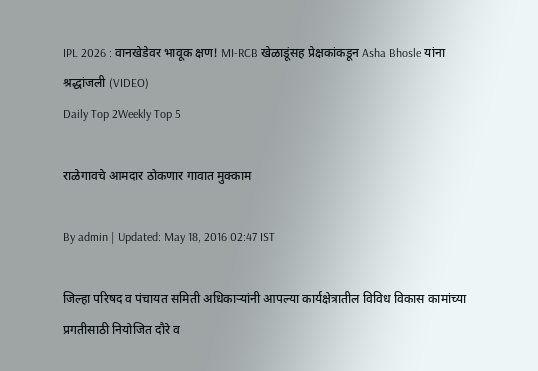IPL 2026 : वानखेडेवर भावूक क्षण! MI-RCB खेळाडूंसह प्रेक्षकांकडून Asha Bhosle यांना श्रद्धांजली (VIDEO)
Daily Top 2Weekly Top 5

राळेगावचे आमदार ठोकणार गावात मुक्काम

By admin | Updated: May 18, 2016 02:47 IST

जिल्हा परिषद व पंचायत समिती अधिकाऱ्यांनी आपल्या कार्यक्षेत्रातील विविध विकास कामांच्या प्रगतीसाठी नियोजित दौरे व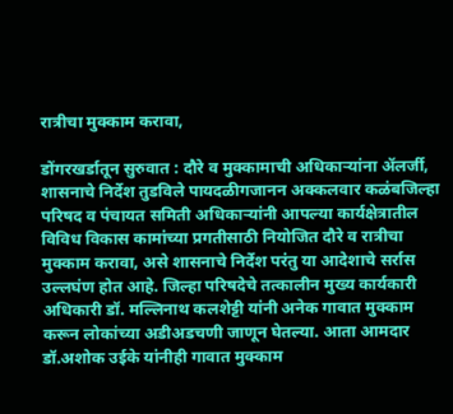रात्रीचा मुक्काम करावा,

डोंगरखर्डातून सुरुवात : दौरे व मुक्कामाची अधिकाऱ्यांना अ‍ॅलर्जी, शासनाचे निर्देश तुडविले पायदळीगजानन अक्कलवार कळंबजिल्हा परिषद व पंचायत समिती अधिकाऱ्यांनी आपल्या कार्यक्षेत्रातील विविध विकास कामांच्या प्रगतीसाठी नियोजित दौरे व रात्रीचा मुक्काम करावा, असे शासनाचे निर्देश परंतु या आदेशाचे सर्रास उल्लघंण होत आहे. जिल्हा परिषदेचे तत्कालीन मुख्य कार्यकारी अधिकारी डॉ. मल्लिनाथ कलशेट्टी यांनी अनेक गावात मुक्काम करून लोकांच्या अडीअडचणी जाणून घेतल्या. आता आमदार डॉ.अशोक उईके यांनीही गावात मुक्काम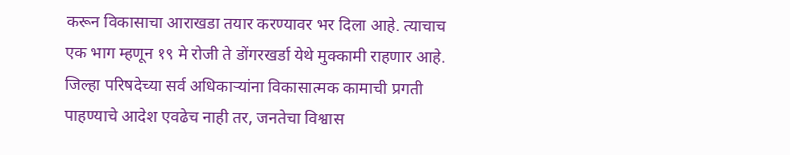करून विकासाचा आराखडा तयार करण्यावर भर दिला आहे. त्याचाच एक भाग म्हणून १९ मे रोजी ते डोंगरखर्डा येथे मुक्कामी राहणार आहे. जिल्हा परिषदेच्या सर्व अधिकाऱ्यांना विकासात्मक कामाची प्रगती पाहण्याचे आदेश एवढेच नाही तर, जनतेचा विश्वास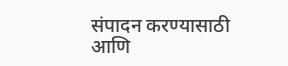संपादन करण्यासाठी आणि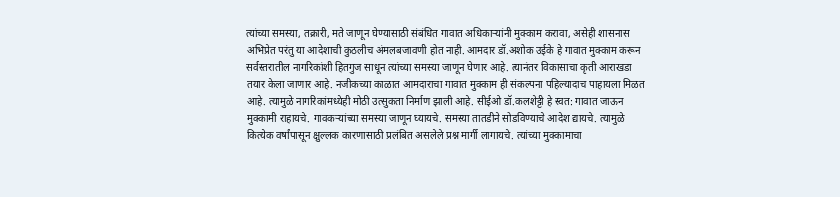त्यांच्या समस्या, तक्रारी, मते जाणून घेण्यासाठी संबंधित गावात अधिकाऱ्यांनी मुक्काम करावा, असेही शासनास अभिप्रेत परंतु या आदेशाची कुठलीच अंमलबजावणी होत नाही. आमदार डॉ.अशोक उईके हे गावात मुक्काम करून सर्वस्तरातील नागरिकांशी हितगुज साधून त्यांच्या समस्या जाणून घेणार आहे. त्यानंतर विकासाचा कृती आराखडा तयार केला जाणार आहे. नजीकच्या काळात आमदाराचा गावात मुक्काम ही संकल्पना पहिल्यादाच पाहायला मिळत आहे. त्यामुळे नागरिकांमध्येही मोठी उत्सुकता निर्माण झाली आहे. सीईओ डॉ.कलशेट्टी हे स्वत: गावात जाऊन मुक्कामी राहायचे. गावकऱ्यांच्या समस्या जाणून घ्यायचे. समस्या तातडीने सोडविण्याचे आदेश द्यायचे. त्यामुळे कित्येक वर्षांपासून क्षुल्लक कारणासाठी प्रलंबित असलेले प्रश्न मार्गी लागायचे. त्यांच्या मुक्कामाचा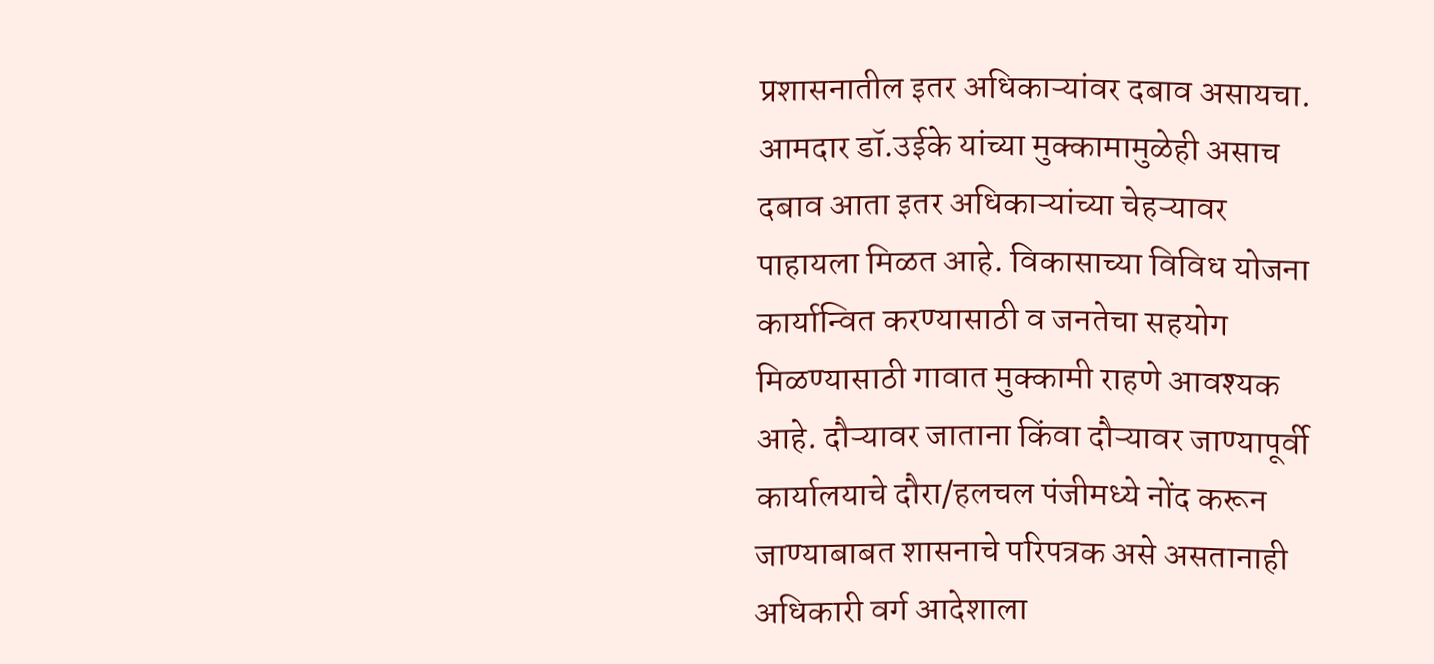प्रशासनातील इतर अधिकाऱ्यांवर दबाव असायचा. आमदार डॉ.उईके यांच्या मुक्कामामुळेही असाच दबाव आता इतर अधिकाऱ्यांच्या चेहऱ्यावर पाहायला मिळत आहे. विकासाच्या विविध योजना कार्यान्वित करण्यासाठी व जनतेचा सहयोग मिळण्यासाठी गावात मुक्कामी राहणे आवश्यक आहे. दौऱ्यावर जाताना किंवा दौऱ्यावर जाण्यापूर्वी कार्यालयाचे दौरा/हलचल पंजीमध्ये नोंद करून जाण्याबाबत शासनाचे परिपत्रक असे असतानाही अधिकारी वर्ग आदेशाला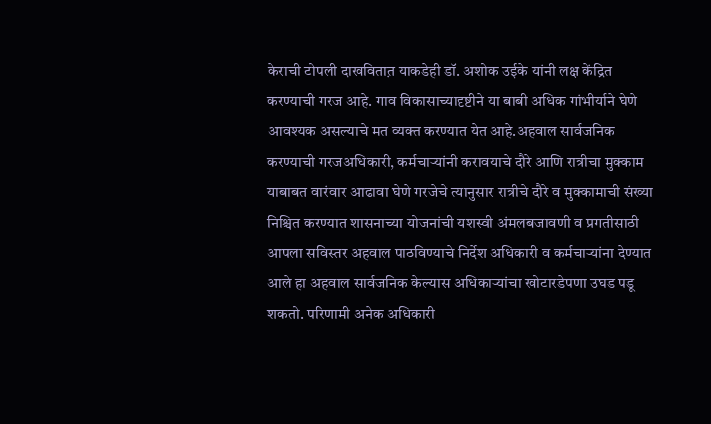केराची टोपली दाखवितात़ याकडेही डॉ. अशोक उईके यांनी लक्ष केंद्रित करण्याची गरज आहे. गाव विकासाच्यादृष्टीने या बाबी अधिक गांभीर्याने घेणे आवश्यक असल्याचे मत व्यक्त करण्यात येत आहे.अहवाल सार्वजनिक करण्याची गरजअधिकारी, कर्मचाऱ्यांनी करावयाचे दौरे आणि रात्रीचा मुक्काम याबाबत वारंवार आढावा घेणे गरजेचे त्यानुसार रात्रीचे दौरे व मुक्कामाची संख्या निश्चित करण्यात शासनाच्या योजनांची यशस्वी अंमलबजावणी व प्रगतीसाठी आपला सविस्तर अहवाल पाठविण्याचे निर्देश अधिकारी व कर्मचाऱ्यांना देण्यात आले हा अहवाल सार्वजनिक केल्यास अधिकाऱ्यांचा खोटारडेपणा उघड पडू शकतो. परिणामी अनेक अधिकारी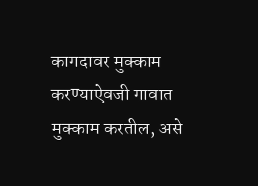कागदावर मुक्काम करण्याऐवजी गावात मुक्काम करतील, असे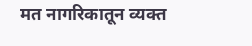मत नागरिकातून व्यक्त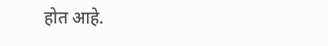होत आहे.